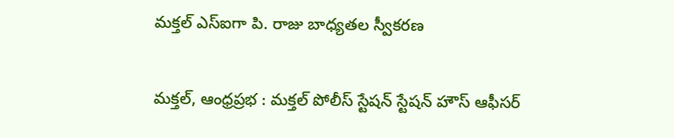మక్తల్ ఎస్‌ఐగా పి. రాజు బాధ్యతల స్వీకరణ

మక్తల్, ఆంధ్రప్రభ : మక్తల్ పోలీస్ స్టేషన్ స్టేషన్ హౌస్ ఆఫీసర్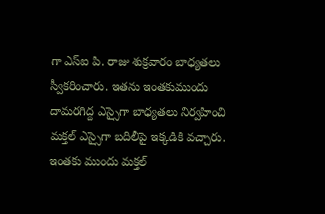గా ఎస్ఐ పి. రాజు శుక్రవారం బాధ్యతలు స్వీకరించారు. ఇతను ఇంతకుముందు దామరగిద్ద ఎస్సైగా బాధ్యతలు నిర్వహించి మక్తల్ ఎస్సైగా బదిలీపై ఇక్కడికి వచ్చారు. ఇంతకు ముందు మక్తల్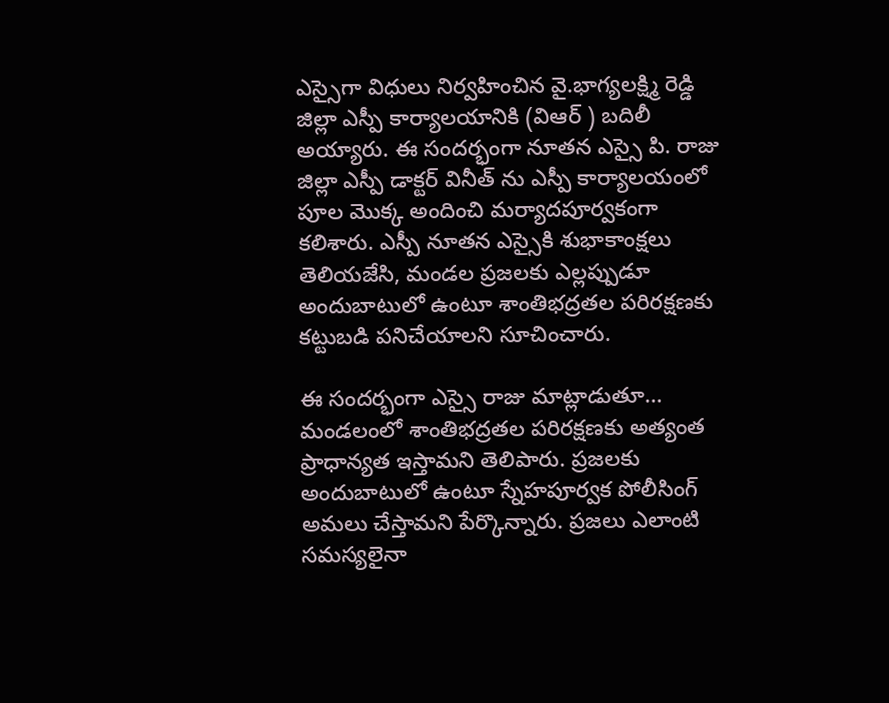ఎస్సైగా విధులు నిర్వహించిన వై.భాగ్యలక్ష్మి రెడ్డి జిల్లా ఎస్పీ కార్యాలయానికి (విఆర్ ) బదిలీ అయ్యారు. ఈ సందర్భంగా నూతన ఎస్సై పి. రాజు జిల్లా ఎస్పీ డాక్టర్ వినీత్ ను ఎస్పీ కార్యాలయంలో పూల మొక్క అందించి మర్యాదపూర్వకంగా కలిశారు. ఎస్పీ నూతన ఎస్సైకి శుభాకాంక్షలు తెలియజేసి, మండల ప్రజలకు ఎల్లప్పుడూ అందుబాటులో ఉంటూ శాంతిభద్రతల పరిరక్షణకు కట్టుబడి పనిచేయాలని సూచించారు.

ఈ సందర్భంగా ఎస్సై రాజు మాట్లాడుతూ… మండలంలో శాంతిభద్రతల పరిరక్షణకు అత్యంత ప్రాధాన్యత ఇస్తామని తెలిపారు. ప్రజలకు అందుబాటులో ఉంటూ స్నేహపూర్వక పోలీసింగ్ అమలు చేస్తామని పేర్కొన్నారు. ప్రజలు ఎలాంటి సమస్యలైనా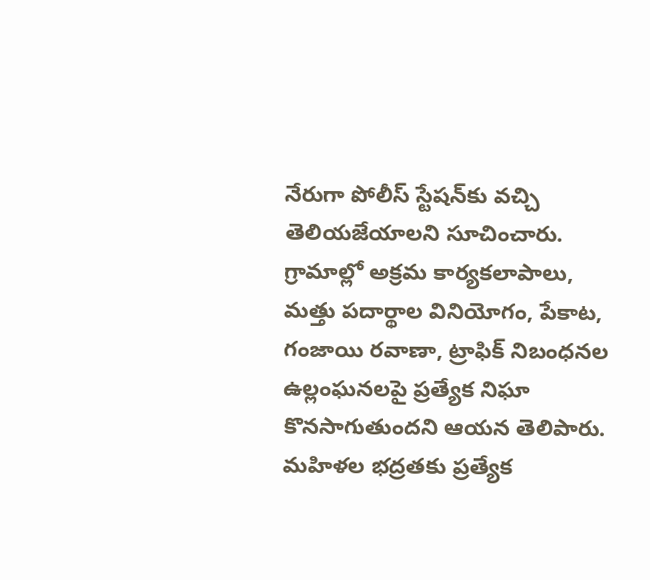నేరుగా పోలీస్ స్టేషన్‌కు వచ్చి తెలియజేయాలని సూచించారు. గ్రామాల్లో అక్రమ కార్యకలాపాలు, మత్తు పదార్థాల వినియోగం, పేకాట, గంజాయి రవాణా, ట్రాఫిక్ నిబంధనల ఉల్లంఘనలపై ప్రత్యేక నిఘా కొనసాగుతుందని ఆయన తెలిపారు. మహిళల భద్రతకు ప్రత్యేక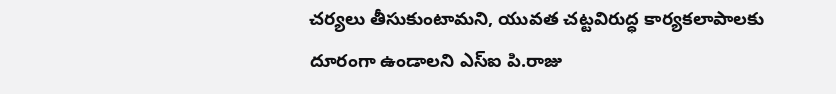చర్యలు తీసుకుంటామని, యువత చట్టవిరుద్ధ కార్యకలాపాలకు దూరంగా ఉండాలని ఎస్ఐ పి.రాజు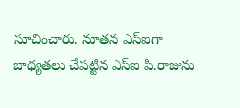సూచించారు. నూతన ఎస్ఐగా బాధ్యతలు చేపట్టిన ఎస్ఐ పి.రాజును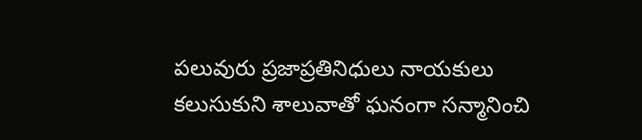పలువురు ప్రజాప్రతినిధులు నాయకులు కలుసుకుని శాలువాతో ఘనంగా సన్మానించి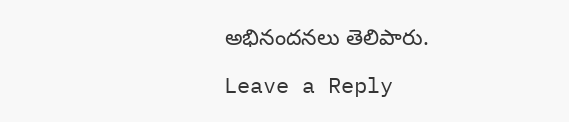అభినందనలు తెలిపారు.

Leave a Reply